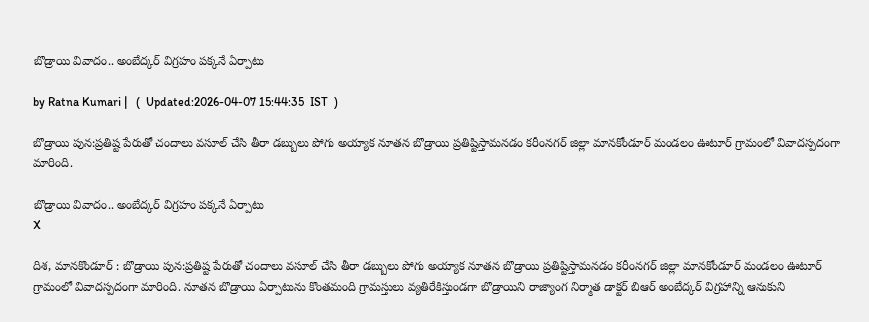బొడ్రాయి వివాదం.. అంబేద్క‌ర్ విగ్ర‌హం ప‌క్క‌నే ఏర్పాటు

by Ratna Kumari |   (  Updated:2026-04-07 15:44:35  IST  )

బొడ్రాయి పున:ప్రతిష్ట పేరుతో చందాలు వసూల్ చేసి తీరా డబ్బులు పోగు అయ్యాక నూతన బొడ్రాయి ప్రతిష్టిస్తామనడం కరీంనగర్ జిల్లా మానకోండూర్ మండలం ఊటూర్ గ్రామంలో వివాదస్పదంగా మారింది.

బొడ్రాయి వివాదం.. అంబేద్క‌ర్ విగ్ర‌హం ప‌క్క‌నే ఏర్పాటు
X

దిశ, మానకొండూర్ : బొడ్రాయి పున:ప్రతిష్ట పేరుతో చందాలు వసూల్ చేసి తీరా డబ్బులు పోగు అయ్యాక నూతన బొడ్రాయి ప్రతిష్టిస్తామనడం కరీంనగర్ జిల్లా మానకోండూర్ మండలం ఊటూర్ గ్రామంలో వివాదస్పదంగా మారింది. నూతన బొడ్రాయి ఏర్పాటును కొంత‌మంది గ్రామస్తులు వ్యతిరేకిస్తుండగా బొడ్రాయిని రాజ్యాంగ నిర్మాత డాక్టర్ బిఆర్ అంబేద్క‌ర్ విగ్రహాన్ని ఆనుకుని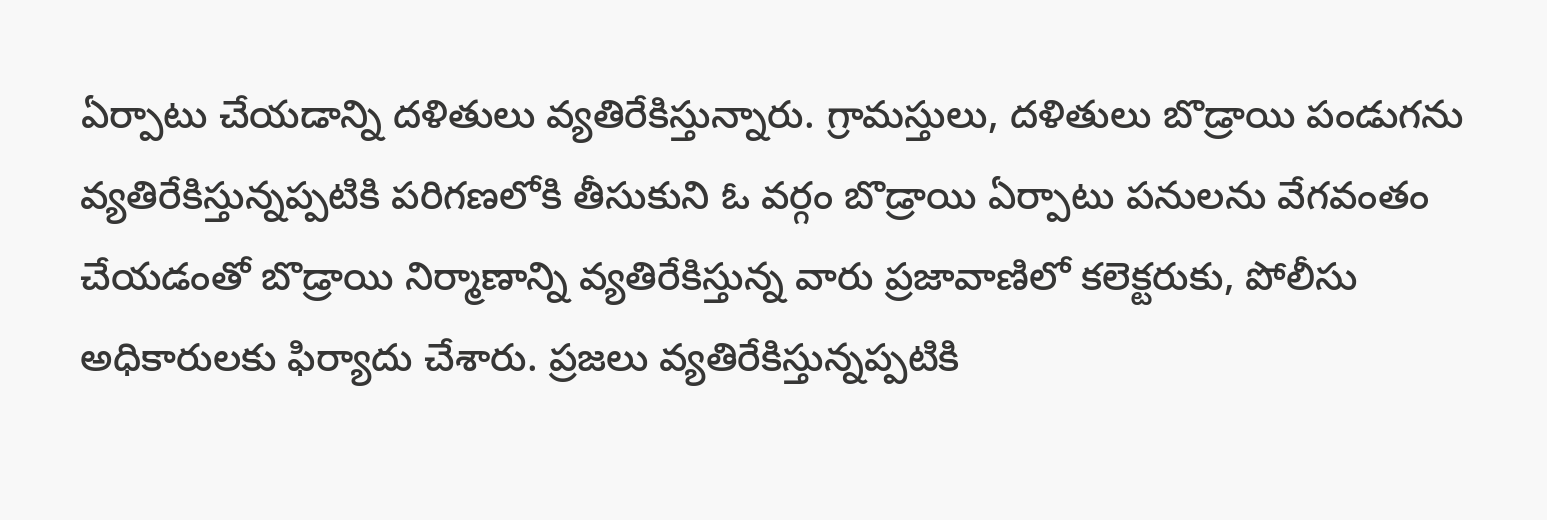ఏర్పాటు చేయడాన్ని దళితులు వ్యతిరేకిస్తున్నారు. గ్రామస్తులు, దళితులు బొడ్రాయి పండుగ‌ను వ్యతిరేకిస్తున్నప్పటికి పరిగణలోకి తీసుకుని ఓ వర్గం బొడ్రాయి ఏర్పాటు పనులను వేగవంతం చేయడంతో బొడ్రాయి నిర్మాణాన్ని వ్యతిరేకిస్తున్న వారు ప్రజావాణిలో కలెక్టరుకు, పోలీసు అధికారులకు ఫిర్యాదు చేశారు. ప్రజలు వ్యతిరేకిస్తున్నప్పటికి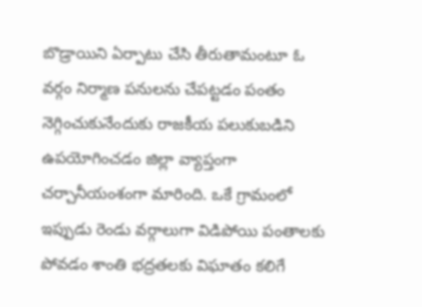బొడ్రాయిని ఏర్పాటు చేసి తీరుతామంటూ ఓ వర్గం నిర్మాణ పనులను చేపట్టడం పంతం నెగ్గించుకునేందుకు రాజకీయ పలుకుబడిని ఉపయోగించడం జిల్లా వ్యాప్తంగా చర్చానీయంశంగా మారింది. ఒకే గ్రామంలో ఇప్పుడు రెండు వర్గాలుగా విడిపోయి పంతాలకు పోవడం శాంతి భద్రతలకు విఘాతం కలిగే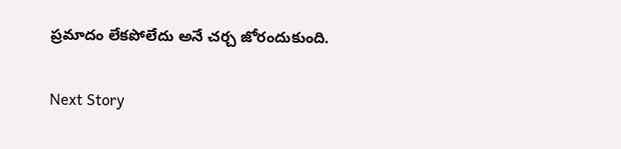ప్రమాదం లేకపోలేదు అనే చర్చ జోరందుకుంది.

Next Story